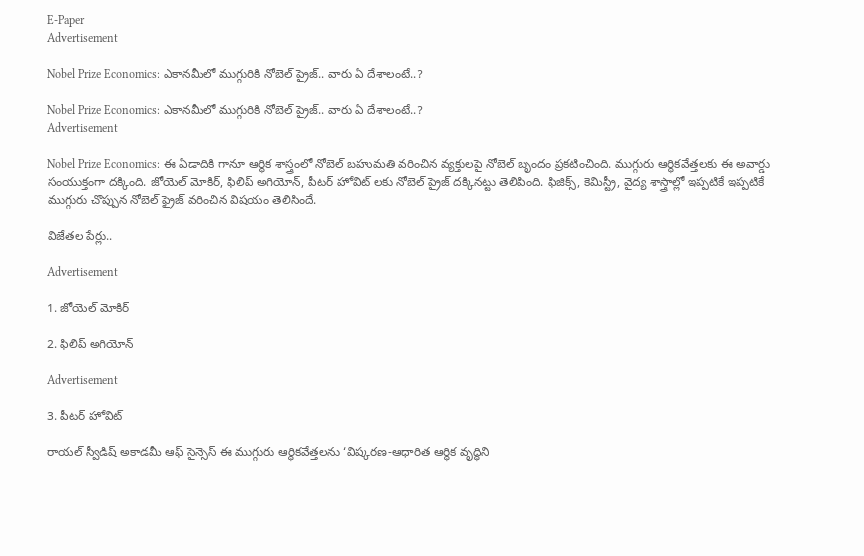E-Paper
Advertisement

Nobel Prize Economics: ఎకానమీలో ముగ్గురికి నోబెల్ ప్రైజ్.. వారు ఏ దేశాలంటే..?

Nobel Prize Economics: ఎకానమీలో ముగ్గురికి నోబెల్ ప్రైజ్.. వారు ఏ దేశాలంటే..?
Advertisement

Nobel Prize Economics: ఈ ఏడాదికి గానూ ఆర్థిక శాస్త్రంలో నోబెల్ బహుమతి వరించిన వ్యక్తులపై నోబెల్ బృందం ప్రకటించింది. ముగ్గురు ఆర్థికవేత్తలకు ఈ అవార్డు సంయుక్తంగా దక్కింది. జోయెల్ మోకిర్, ఫిలిప్ అగియోన్, పీటర్ హోవిట్ లకు నోబెల్ ప్రైజ్ దక్కినట్టు తెలిపింది. ఫిజిక్స్, కెమిస్ట్రీ, వైద్య శాస్త్రాల్లో ఇప్పటికే ఇప్పటికే ముగ్గురు చొప్పున నోబెల్ ఫ్రైజ్ వరించిన విషయం తెలిసిందే.

విజేతల పేర్లు..

Advertisement

1. జోయెల్ మోకిర్

2. ఫిలిప్ అగియోన్

Advertisement

3. పీటర్ హోవిట్

రాయల్ స్వీడిష్ అకాడమీ ఆఫ్ సైన్సెస్ ఈ ముగ్గురు ఆర్థికవేత్తలను ‘విష్కరణ-ఆధారిత ఆర్థిక వృద్ధిని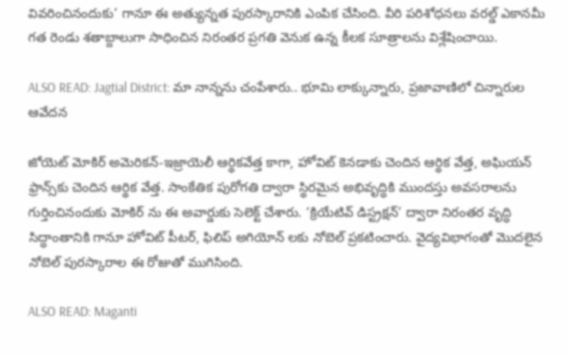వివరించినందుకు’ గానూ ఈ అత్యున్నత పురస్కారానికి ఎంపిక చేసింది. వీరి పరిశోధనలు వరల్డ్ ఎకానమీ గత రెండు శతాబ్దాలుగా సాధించిన నిరంతర ప్రగతి వెనుక ఉన్న కీలక సూత్రాలను విశ్లేషించాయి.

ALSO READ: Jagtial District: మా నాన్నను చంపేశారు.. భూమి లాక్కున్నారు, ప్రజావాణిలో చిన్నారుల ఆవేదన

జోయెట్ మోకిర్‌ అమెరికన్‌-ఇజ్రాయెలీ ఆర్థికవేత్త కాగా, హోవిట్‌ కెనడాకు చెందిన ఆర్థిక వేత్త, అఘియన్‌ ఫ్రాన్స్‌కు చెందిన ఆర్థిక వేత్త. సాంకేతిక పురోగతి ద్వారా స్థిరమైన అభివృద్ధికి ముందస్తు అవసరాలను గుర్తించినందుకు మోకిర్‌ ను ఈ అవార్డుకు సెలెక్ట్ చేశారు. ‘క్రియేటివ్‌ డిస్ట్రక్షన్‌’ ద్వారా నిరంతర వృద్ధి సిద్ధాంతానికి గానూ హోవిట్ పీటర్, ఫిలిప్ అగియోన్ లకు నోబెల్‌ ప్రకటించారు. వైద్యవిభాగంతో మొదలైన నోబెల్‌ పురస్కారాల ఈ రోజుతో ముగిసింది.

ALSO READ: Maganti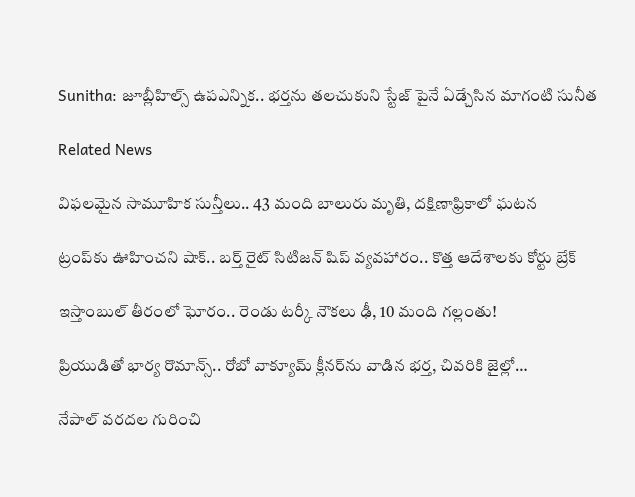Sunitha: జూబ్లీహిల్స్ ఉపఎన్నిక.. భర్తను తలచుకుని స్టేజ్ పైనే ఏడ్చేసిన మాగంటి సునీత

Related News

విఫలమైన సామూహిక సున్తీలు.. 43 మంది బాలురు మృతి, దక్షిణాఫ్రికాలో ఘటన

ట్రంప్‌‌కు ఊహించని షాక్‌.. బర్త్ రైట్ సిటిజన్ షిప్ వ్యవహారం.. కొత్త ఆదేశాలకు కోర్టు బ్రేక్

ఇస్తాంబుల్ తీరంలో ఘోరం.. రెండు టర్కీ నౌకలు ఢీ, 10 మంది గల్లంతు!

ప్రియుడితో భార్య రొమాన్స్.. రోబో వాక్యూమ్ క్లీనర్‌ను వాడిన భర్త, చివరికి జైల్లో…

నేపాల్ వరదల గురించి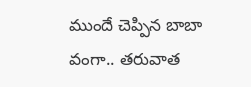ముందే చెప్పిన బాబా వంగా.. తరువాత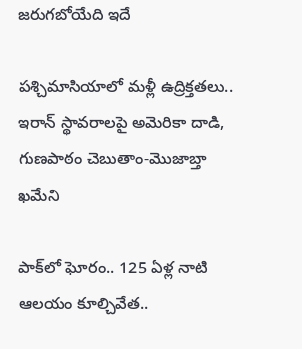జరుగబోయేది ఇదే

పశ్చిమాసియాలో మళ్లీ ఉద్రిక్తతలు.. ఇరాన్ స్థావరాలపై అమెరికా దాడి, గుణపాఠం చెబుతాం-మొజాబ్తా ఖమేని

పాక్‌లో ఘోరం.. 125 ఏళ్ల నాటి ఆలయం కూల్చివేత..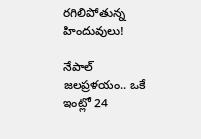రగిలిపోతున్న హిందువులు!

నేపాల్ జలప్రళయం.. ఒకే ఇంట్లో 24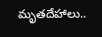మృతదేహాలు..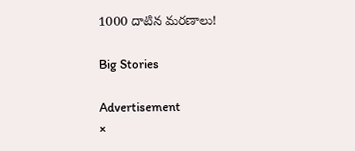1000 దాటిన మరణాలు!

Big Stories

Advertisement
×